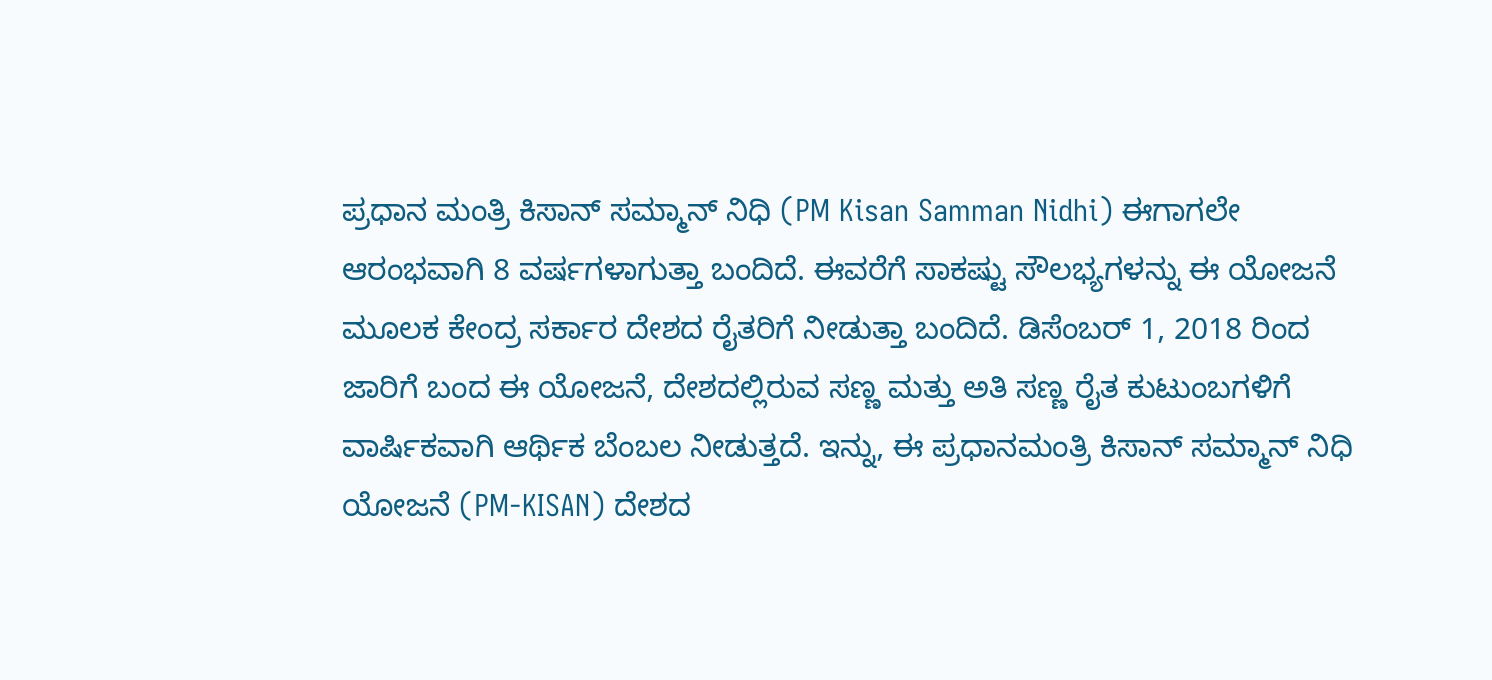ಪ್ರಧಾನ ಮಂತ್ರಿ ಕಿಸಾನ್ ಸಮ್ಮಾನ್ ನಿಧಿ (PM Kisan Samman Nidhi) ಈಗಾಗಲೇ ಆರಂಭವಾಗಿ 8 ವರ್ಷಗಳಾಗುತ್ತಾ ಬಂದಿದೆ. ಈವರೆಗೆ ಸಾಕಷ್ಟು ಸೌಲಭ್ಯಗಳನ್ನು ಈ ಯೋಜನೆ ಮೂಲಕ ಕೇಂದ್ರ ಸರ್ಕಾರ ದೇಶದ ರೈತರಿಗೆ ನೀಡುತ್ತಾ ಬಂದಿದೆ. ಡಿಸೆಂಬರ್ 1, 2018 ರಿಂದ ಜಾರಿಗೆ ಬಂದ ಈ ಯೋಜನೆ, ದೇಶದಲ್ಲಿರುವ ಸಣ್ಣ ಮತ್ತು ಅತಿ ಸಣ್ಣ ರೈತ ಕುಟುಂಬಗಳಿಗೆ ವಾರ್ಷಿಕವಾಗಿ ಆರ್ಥಿಕ ಬೆಂಬಲ ನೀಡುತ್ತದೆ. ಇನ್ನು, ಈ ಪ್ರಧಾನಮಂತ್ರಿ ಕಿಸಾನ್ ಸಮ್ಮಾನ್ ನಿಧಿ ಯೋಜನೆ (PM-KISAN) ದೇಶದ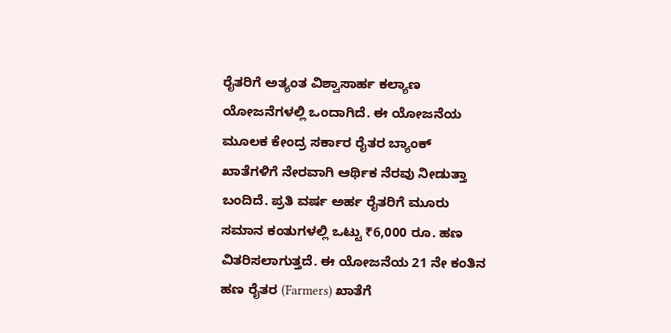ರೈತರಿಗೆ ಅತ್ಯಂತ ವಿಶ್ವಾಸಾರ್ಹ ಕಲ್ಯಾಣ ಯೋಜನೆಗಳಲ್ಲಿ ಒಂದಾಗಿದೆ. ಈ ಯೋಜನೆಯ ಮೂಲಕ ಕೇಂದ್ರ ಸರ್ಕಾರ ರೈತರ ಬ್ಯಾಂಕ್ ಖಾತೆಗಳಿಗೆ ನೇರವಾಗಿ ಆರ್ಥಿಕ ನೆರವು ನೀಡುತ್ತಾ ಬಂದಿದೆ. ಪ್ರತಿ ವರ್ಷ ಅರ್ಹ ರೈತರಿಗೆ ಮೂರು ಸಮಾನ ಕಂತುಗಳಲ್ಲಿ ಒಟ್ಟು ₹6,000 ರೂ. ಹಣ ವಿತರಿಸಲಾಗುತ್ತದೆ. ಈ ಯೋಜನೆಯ 21 ನೇ ಕಂತಿನ ಹಣ ರೈತರ (Farmers) ಖಾತೆಗೆ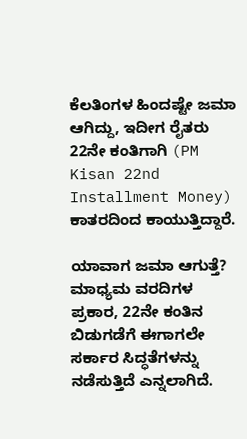ಕೆಲತಿಂಗಳ ಹಿಂದಷ್ಟೇ ಜಮಾ ಆಗಿದ್ದು, ಇದೀಗ ರೈತರು 22ನೇ ಕಂತಿಗಾಗಿ (PM Kisan 22nd Installment Money) ಕಾತರದಿಂದ ಕಾಯುತ್ತಿದ್ದಾರೆ.

ಯಾವಾಗ ಜಮಾ ಆಗುತ್ತೆ?
ಮಾಧ್ಯಮ ವರದಿಗಳ ಪ್ರಕಾರ, 22ನೇ ಕಂತಿನ ಬಿಡುಗಡೆಗೆ ಈಗಾಗಲೇ ಸರ್ಕಾರ ಸಿದ್ಧತೆಗಳನ್ನು ನಡೆಸುತ್ತಿದೆ ಎನ್ನಲಾಗಿದೆ.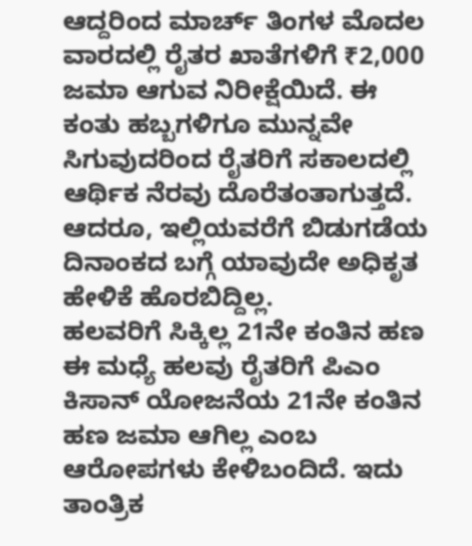ಆದ್ದರಿಂದ ಮಾರ್ಚ್ ತಿಂಗಳ ಮೊದಲ ವಾರದಲ್ಲಿ ರೈತರ ಖಾತೆಗಳಿಗೆ ₹2,000 ಜಮಾ ಆಗುವ ನಿರೀಕ್ಷೆಯಿದೆ. ಈ ಕಂತು ಹಬ್ಬಗಳಿಗೂ ಮುನ್ನವೇ ಸಿಗುವುದರಿಂದ ರೈತರಿಗೆ ಸಕಾಲದಲ್ಲಿ ಆರ್ಥಿಕ ನೆರವು ದೊರೆತಂತಾಗುತ್ತದೆ. ಆದರೂ, ಇಲ್ಲಿಯವರೆಗೆ ಬಿಡುಗಡೆಯ ದಿನಾಂಕದ ಬಗ್ಗೆ ಯಾವುದೇ ಅಧಿಕೃತ ಹೇಳಿಕೆ ಹೊರಬಿದ್ದಿಲ್ಲ.
ಹಲವರಿಗೆ ಸಿಕ್ಕಿಲ್ಲ 21ನೇ ಕಂತಿನ ಹಣ
ಈ ಮಧ್ಯೆ ಹಲವು ರೈತರಿಗೆ ಪಿಎಂ ಕಿಸಾನ್ ಯೋಜನೆಯ 21ನೇ ಕಂತಿನ ಹಣ ಜಮಾ ಆಗಿಲ್ಲ ಎಂಬ ಆರೋಪಗಳು ಕೇಳಿಬಂದಿದೆ. ಇದು ತಾಂತ್ರಿಕ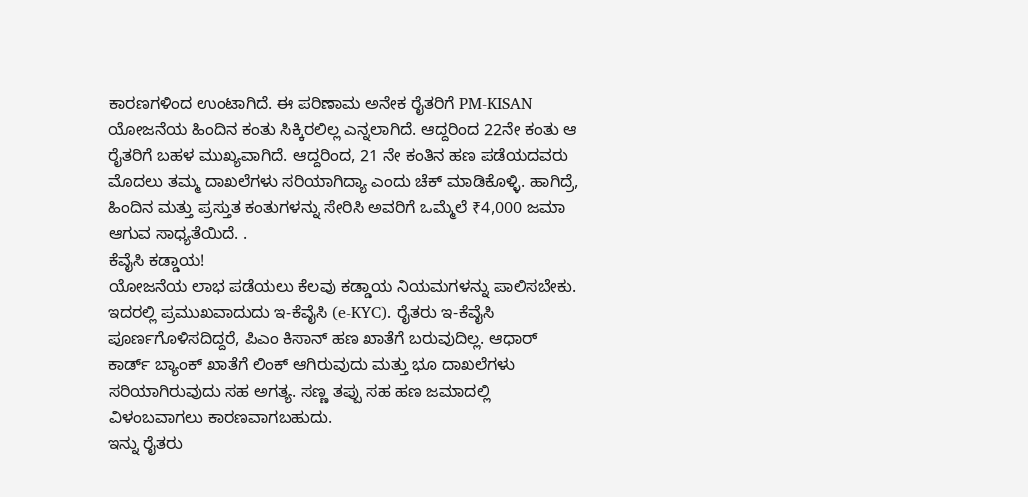ಕಾರಣಗಳಿಂದ ಉಂಟಾಗಿದೆ. ಈ ಪರಿಣಾಮ ಅನೇಕ ರೈತರಿಗೆ PM-KISAN ಯೋಜನೆಯ ಹಿಂದಿನ ಕಂತು ಸಿಕ್ಕಿರಲಿಲ್ಲ ಎನ್ನಲಾಗಿದೆ. ಆದ್ದರಿಂದ 22ನೇ ಕಂತು ಆ ರೈತರಿಗೆ ಬಹಳ ಮುಖ್ಯವಾಗಿದೆ. ಆದ್ದರಿಂದ, 21 ನೇ ಕಂತಿನ ಹಣ ಪಡೆಯದವರು ಮೊದಲು ತಮ್ಮ ದಾಖಲೆಗಳು ಸರಿಯಾಗಿದ್ಯಾ ಎಂದು ಚೆಕ್ ಮಾಡಿಕೊಳ್ಳಿ. ಹಾಗಿದ್ರೆ, ಹಿಂದಿನ ಮತ್ತು ಪ್ರಸ್ತುತ ಕಂತುಗಳನ್ನು ಸೇರಿಸಿ ಅವರಿಗೆ ಒಮ್ಮೆಲೆ ₹4,000 ಜಮಾ ಆಗುವ ಸಾಧ್ಯತೆಯಿದೆ. .
ಕೆವೈಸಿ ಕಡ್ಡಾಯ!
ಯೋಜನೆಯ ಲಾಭ ಪಡೆಯಲು ಕೆಲವು ಕಡ್ಡಾಯ ನಿಯಮಗಳನ್ನು ಪಾಲಿಸಬೇಕು. ಇದರಲ್ಲಿ ಪ್ರಮುಖವಾದುದು ಇ-ಕೆವೈಸಿ (e-KYC). ರೈತರು ಇ-ಕೆವೈಸಿ ಪೂರ್ಣಗೊಳಿಸದಿದ್ದರೆ, ಪಿಎಂ ಕಿಸಾನ್ ಹಣ ಖಾತೆಗೆ ಬರುವುದಿಲ್ಲ. ಆಧಾರ್ ಕಾರ್ಡ್ ಬ್ಯಾಂಕ್ ಖಾತೆಗೆ ಲಿಂಕ್ ಆಗಿರುವುದು ಮತ್ತು ಭೂ ದಾಖಲೆಗಳು ಸರಿಯಾಗಿರುವುದು ಸಹ ಅಗತ್ಯ. ಸಣ್ಣ ತಪ್ಪು ಸಹ ಹಣ ಜಮಾದಲ್ಲಿ ವಿಳಂಬವಾಗಲು ಕಾರಣವಾಗಬಹುದು.
ಇನ್ನು ರೈತರು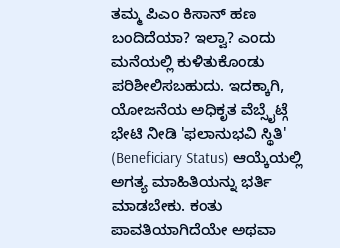ತಮ್ಮ ಪಿಎಂ ಕಿಸಾನ್ ಹಣ ಬಂದಿದೆಯಾ? ಇಲ್ವಾ? ಎಂದು ಮನೆಯಲ್ಲಿ ಕುಳಿತುಕೊಂಡು ಪರಿಶೀಲಿಸಬಹುದು. ಇದಕ್ಕಾಗಿ, ಯೋಜನೆಯ ಅಧಿಕೃತ ವೆಬ್ಸೈಟ್ಗೆ ಭೇಟಿ ನೀಡಿ 'ಫಲಾನುಭವಿ ಸ್ಥಿತಿ' (Beneficiary Status) ಆಯ್ಕೆಯಲ್ಲಿ ಅಗತ್ಯ ಮಾಹಿತಿಯನ್ನು ಭರ್ತಿ ಮಾಡಬೇಕು. ಕಂತು ಪಾವತಿಯಾಗಿದೆಯೇ ಅಥವಾ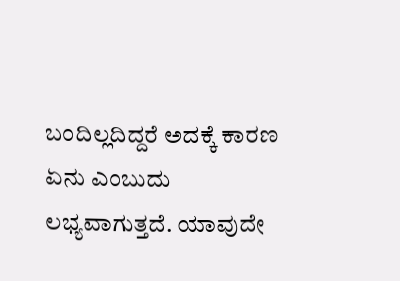ಬಂದಿಲ್ಲದಿದ್ದರೆ ಅದಕ್ಕೆ ಕಾರಣ ಏನು ಎಂಬುದು ಲಭ್ಯವಾಗುತ್ತದೆ. ಯಾವುದೇ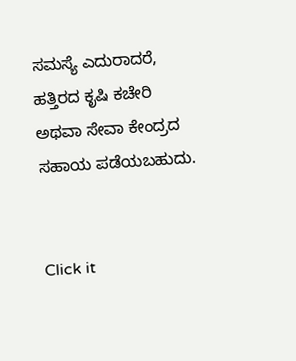ಸಮಸ್ಯೆ ಎದುರಾದರೆ, ಹತ್ತಿರದ ಕೃಷಿ ಕಚೇರಿ ಅಥವಾ ಸೇವಾ ಕೇಂದ್ರದ ಸಹಾಯ ಪಡೆಯಬಹುದು.


Click it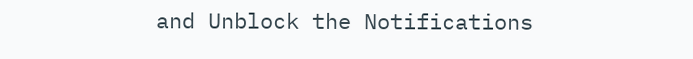and Unblock the Notifications